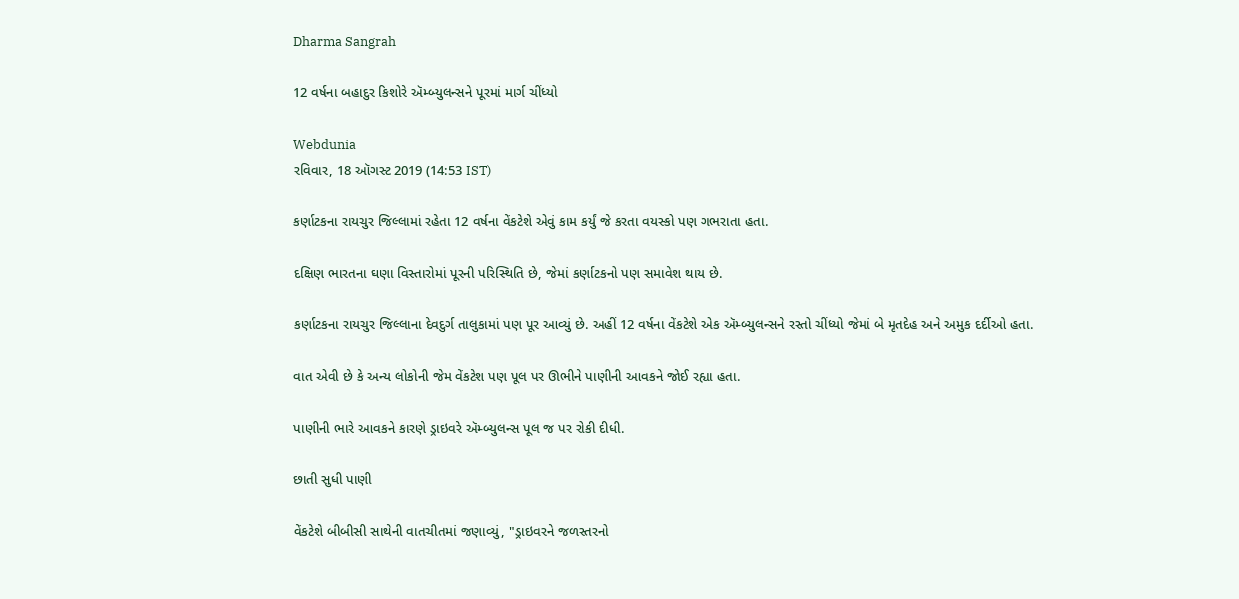Dharma Sangrah

12 વર્ષના બહાદુર કિશોરે ઍમ્બ્યુલન્સને પૂરમાં માર્ગ ચીંધ્યો

Webdunia
રવિવાર, 18 ઑગસ્ટ 2019 (14:53 IST)

કર્ણાટકના રાયચુર જિલ્લામાં રહેતા 12 વર્ષના વેંકટેશે એવું કામ કર્યું જે કરતા વયસ્કો પણ ગભરાતા હતા.

દક્ષિણ ભારતના ઘણા વિસ્તારોમાં પૂરની પરિસ્થિતિ છે, જેમાં કર્ણાટકનો પણ સમાવેશ થાય છે.

કર્ણાટકના રાયચુર જિલ્લાના દેવદુર્ગ તાલુકામાં પણ પૂર આવ્યું છે. અહીં 12 વર્ષના વેંકટેશે એક ઍમ્બ્યુલન્સને રસ્તો ચીંધ્યો જેમાં બે મૃતદેહ અને અમુક દર્દીઓ હતા.

વાત એવી છે કે અન્ય લોકોની જેમ વેંકટેશ પણ પૂલ પર ઊભીને પાણીની આવકને જોઈ રહ્યા હતા.

પાણીની ભારે આવકને કારણે ડ્રાઇવરે ઍમ્બ્યુલન્સ પૂલ જ પર રોકી દીધી.

છાતી સુધી પાણી

વેંકટેશે બીબીસી સાથેની વાતચીતમાં જણાવ્યું, "ડ્રાઇવરને જળસ્તરનો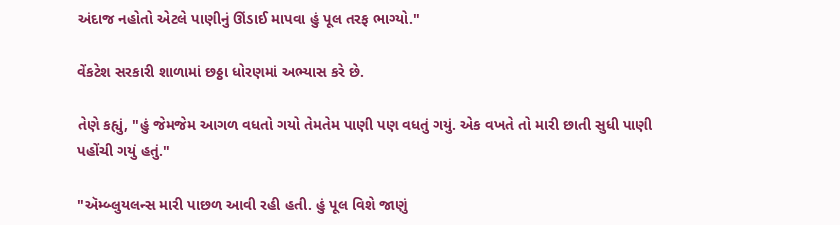અંદાજ નહોતો એટલે પાણીનું ઊંડાઈ માપવા હું પૂલ તરફ ભાગ્યો."

વેંકટેશ સરકારી શાળામાં છઠ્ઠા ધોરણમાં અભ્યાસ કરે છે.

તેણે કહ્યું, "હું જેમજેમ આગળ વધતો ગયો તેમતેમ પાણી પણ વધતું ગયું. એક વખતે તો મારી છાતી સુધી પાણી પહોંચી ગયું હતું."

"ઍમ્બ્લુયલન્સ મારી પાછળ આવી રહી હતી. હું પૂલ વિશે જાણું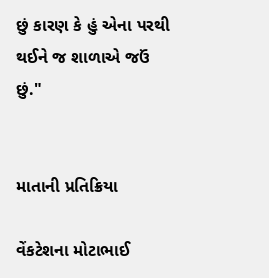છું કારણ કે હું એના પરથી થઈને જ શાળાએ જઉં છું."


માતાની પ્રતિક્રિયા

વેંકટેશના મોટાભાઈ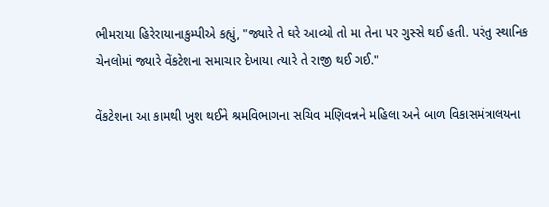ભીમરાયા હિરેરાયાનાકુમ્પીએ કહ્યું, "જ્યારે તે ઘરે આવ્યો તો મા તેના પર ગુસ્સે થઈ હતી. પરંતુ સ્થાનિક ચેનલોમાં જ્યારે વેંકટેશના સમાચાર દેખાયા ત્યારે તે રાજી થઈ ગઈ."

વેંકટેશના આ કામથી ખુશ થઈને શ્રમવિભાગના સચિવ મણિવન્નને મહિલા અને બાળ વિકાસમંત્રાલયના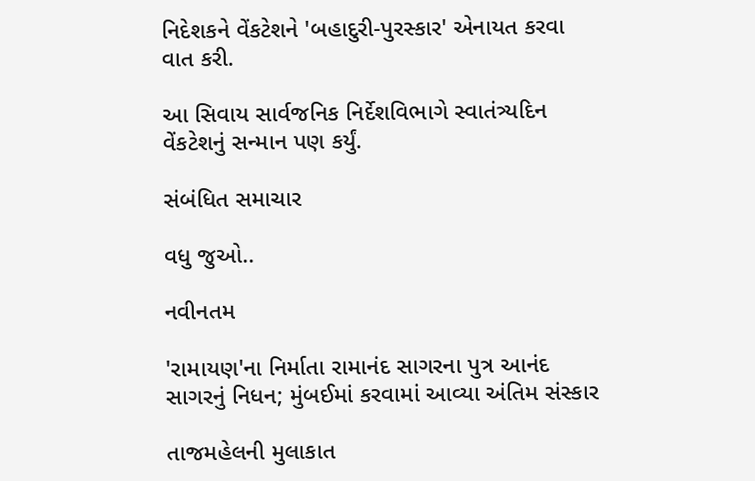નિદેશકને વેંકટેશને 'બહાદુરી-પુરસ્કાર' એનાયત કરવા વાત કરી.

આ સિવાય સાર્વજનિક નિર્દેશવિભાગે સ્વાતંત્ર્યદિન વેંકટેશનું સન્માન પણ કર્યું.

સંબંધિત સમાચાર

વધુ જુઓ..

નવીનતમ

'રામાયણ'ના નિર્માતા રામાનંદ સાગરના પુત્ર આનંદ સાગરનું નિધન; મુંબઈમાં કરવામાં આવ્યા અંતિમ સંસ્કાર

તાજમહેલની મુલાકાત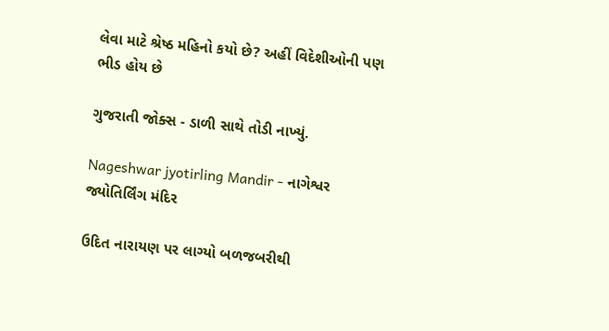લેવા માટે શ્રેષ્ઠ મહિનો કયો છે? અહીં વિદેશીઓની પણ ભીડ હોય છે

ગુજરાતી જોક્સ - ડાળી સાથે તોડી નાખ્યું.

Nageshwar jyotirling Mandir - નાગેશ્વર જ્યોતિર્લિંગ મંદિર

ઉદિત નારાયણ પર લાગ્યો બળજબરીથી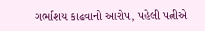ગર્ભાશય કાઢવાનો આરોપ, પહેલી પત્નીએ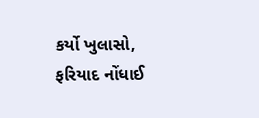કર્યો ખુલાસો, ફરિયાદ નોંધાઈ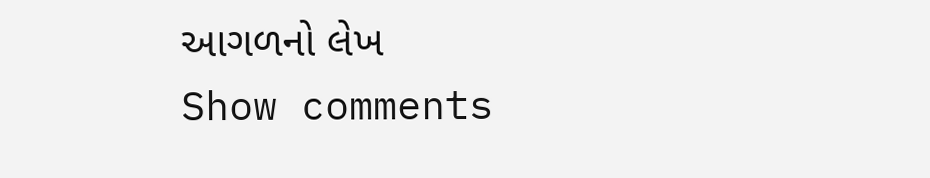આગળનો લેખ
Show comments